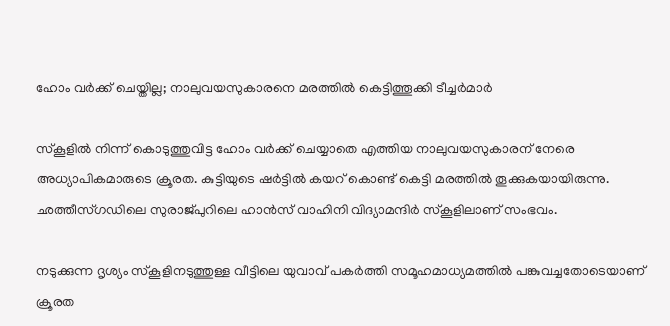ഹോം വര്‍ക്ക് ചെയ്തില്ല; നാലുവയസുകാരനെ മരത്തില്‍ കെട്ടിത്തൂക്കി ടീച്ചര്‍മാര്‍

സ്കൂളില്‍ നിന്ന് കൊടുത്തുവിട്ട ഹോം വര്‍ക്ക് ചെയ്യാതെ എത്തിയ നാലുവയസുകാരന് നേരെ അധ്യാപികമാരുടെ ക്രൂരത. കുട്ടിയുടെ ഷര്‍ട്ടില്‍ കയറ് കൊണ്ട് കെട്ടി മരത്തില്‍ തൂക്കുകയായിരുന്നു. ഛത്തീസ്ഗഡിലെ സുരാജ്പുറിലെ ഹാന്‍സ് വാഹിനി വിദ്യാമന്ദിര്‍ സ്കൂളിലാണ് സംഭവം.

നടുക്കുന്ന ദൃശ്യം സ്കൂളിനടുത്തുള്ള വീട്ടിലെ യുവാവ് പകര്‍ത്തി സമൂഹമാധ്യമത്തില്‍ പങ്കുവച്ചതോടെയാണ് ക്രൂരത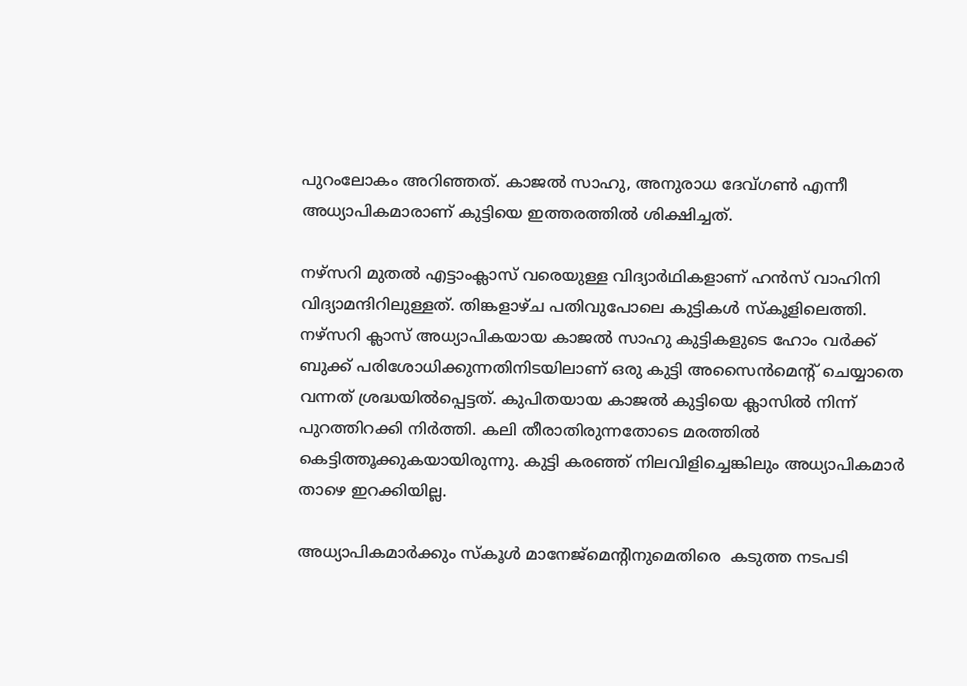പുറംലോകം അറിഞ്ഞത്. കാജല്‍ സാഹു, അനുരാധ ദേവ്ഗണ്‍ എന്നീ അധ്യാപികമാരാണ് കുട്ടിയെ ഇത്തരത്തില്‍ ശിക്ഷിച്ചത്.

നഴ്സറി മുതല്‍ എട്ടാംക്ലാസ് വരെയുള്ള വിദ്യാര്‍ഥികളാണ് ഹന്‍സ് വാഹിനി വിദ്യാമന്ദിറിലുള്ളത്. തിങ്കളാഴ്ച പതിവുപോലെ കുട്ടികള്‍ സ്കൂളിലെത്തി. നഴ്സറി ക്ലാസ് അധ്യാപികയായ കാജല്‍ സാഹു കുട്ടികളുടെ ഹോം വര്‍ക്ക് ബുക്ക് പരിശോധിക്കുന്നതിനിടയിലാണ് ഒരു കുട്ടി അസൈന്‍മെന്‍റ് ചെയ്യാതെ വന്നത് ശ്രദ്ധയില്‍പ്പെട്ടത്. കുപിതയായ കാജല്‍ കുട്ടിയെ ക്ലാസില്‍ നിന്ന് പുറത്തിറക്കി നിര്‍ത്തി. കലി തീരാതിരുന്നതോടെ മരത്തില്‍ കെട്ടിത്തൂക്കുകയായിരുന്നു. കുട്ടി കരഞ്ഞ് നിലവിളിച്ചെങ്കിലും അധ്യാപികമാര്‍ താഴെ ഇറക്കിയില്ല.

അധ്യാപികമാര്‍ക്കും സ്കൂള്‍ മാനേജ്മെന്‍റിനുമെതിരെ  കടുത്ത നടപടി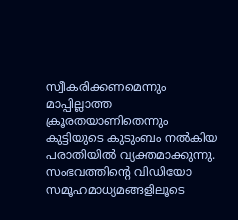സ്വീകരിക്കണമെന്നും മാപ്പില്ലാത്ത ക്രൂരതയാണിതെന്നും കുട്ടിയുടെ കുടുംബം നല്‍കിയ പരാതിയില്‍ വ്യക്തമാക്കുന്നു. സംഭവത്തിന്‍റെ വിഡിയോ സമൂഹമാധ്യമങ്ങളിലൂടെ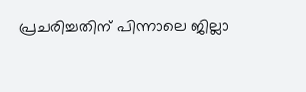പ്രചരിച്ചതിന് പിന്നാലെ ജില്ലാ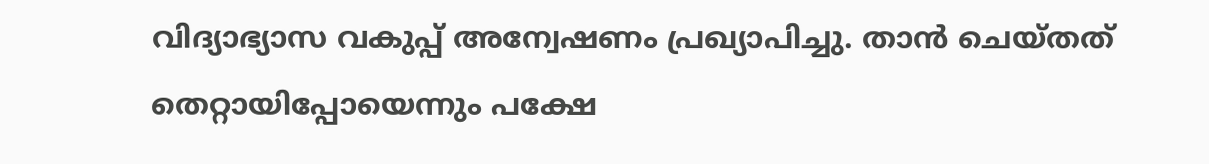വിദ്യാഭ്യാസ വകുപ്പ് അന്വേഷണം പ്രഖ്യാപിച്ചു. താന്‍ ചെയ്തത് തെറ്റായിപ്പോയെന്നും പക്ഷേ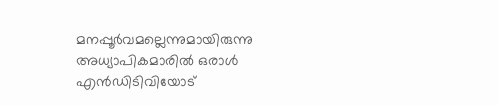മനപ്പൂര്‍വമല്ലെന്നുമായിരുന്നു അധ്യാപികമാരില്‍ ഒരാള്‍ എന്‍ഡിടിവിയോട്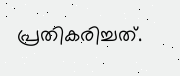പ്രതികരിച്ചത്.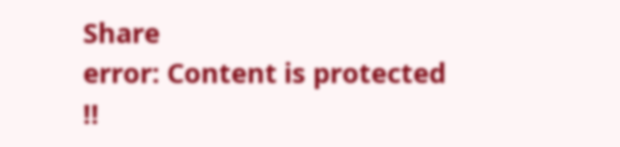Share
error: Content is protected !!